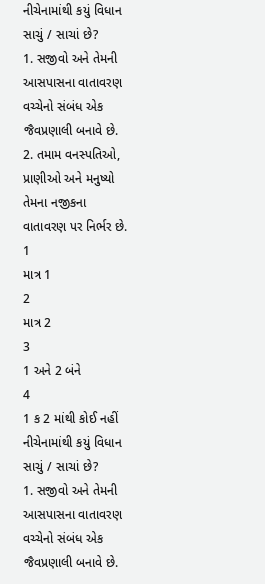નીચેનામાંથી કયું વિધાન સાચું / સાચાં છે?
1. સજીવો અને તેમની આસપાસના વાતાવરણ વચ્ચેનો સંબંધ એક જૈવપ્રણાલી બનાવે છે.
2. તમામ વનસ્પતિઓ, પ્રાણીઓ અને મનુષ્યો તેમના નજીકના વાતાવરણ પર નિર્ભર છે.
1
માત્ર 1
2
માત્ર 2
3
1 અને 2 બંને
4
1 ક 2 માંથી કોઈ નહીં
નીચેનામાંથી કયું વિધાન સાચું / સાચાં છે?
1. સજીવો અને તેમની આસપાસના વાતાવરણ વચ્ચેનો સંબંધ એક જૈવપ્રણાલી બનાવે છે.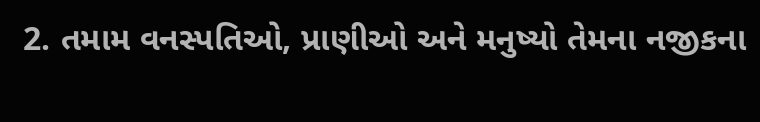2. તમામ વનસ્પતિઓ, પ્રાણીઓ અને મનુષ્યો તેમના નજીકના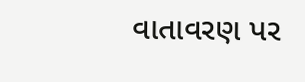વાતાવરણ પર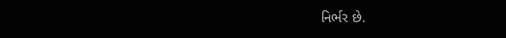નિર્ભર છે.